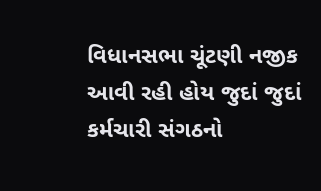વિધાનસભા ચૂંટણી નજીક આવી રહી હોય જુદાં જુદાં કર્મચારી સંગઠનો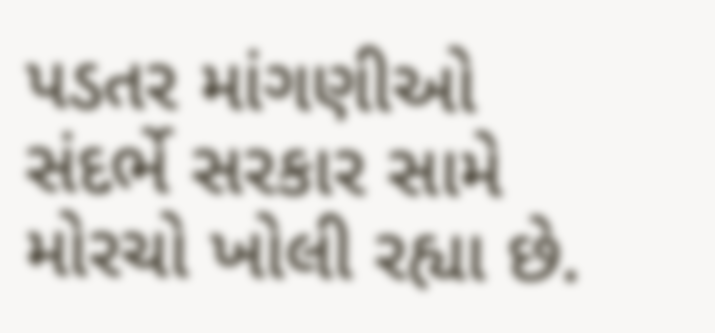પડતર માંગણીઓ સંદર્ભે સરકાર સામે મોરચો ખોલી રહ્યા છે.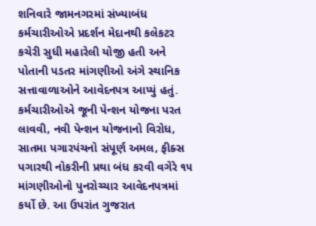શનિવારે જામનગરમાં સંખ્યાબંધ કર્મચારીઓએ પ્રદર્શન મેદાનથી કલેકટર કચેરી સુધી મહારેલી યોજી હતી અને પોતાની પડતર માંગણીઓ અંગે સ્થાનિક સત્તાવાળાઓને આવેદનપત્ર આપ્યું હતું. કર્મચારીઓએ જૂની પેન્શન યોજના પરત લાવવી, નવી પેન્શન યોજનાનો વિરોધ, સાતમા પગારપંચનો સંપૂર્ણ અમલ, ફીક્સ પગારથી નોકરીની પ્રથા બંધ કરવી વગેરે ૧૫ માંગણીઓનો પુનરોચ્ચાર આવેદનપત્રમાં કર્યો છે. આ ઉપરાંત ગુજરાત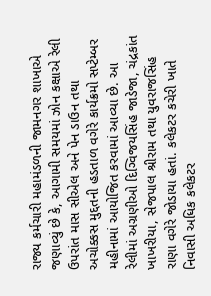રાજ્ય કર્મચારી મહામંડળની જામનગર શાખાએ જણાવ્યું છે કે, આગામી સમયમાં ઝોન કક્ષાએ રેલી ઉપરાંત માસ સીએલ અને પેન ડાઉન તથા અચોક્કસ મુદ્દતની હડતાળ વગેરે કાર્યક્રમો સપ્ટેમ્બર મહીનામાં આયોજિત કરવામાં આવ્યા છે. આ રેલીમાં અગ્રણીઓ દિગ્વિજયસિંહ જાડેજા, ચંદ્રકાંત ખાખરીયા, સેજપાલ શ્રીરામ તથા યુવરાજસિંહ રાણા વગેરે જોડાયા હતાં. કલેકટર કચેરી ખાતે નિવાસી અધિક કલેકટર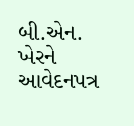બી.એન. ખેરને આવેદનપત્ર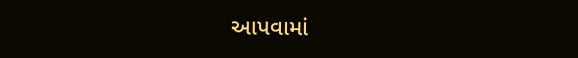આપવામાં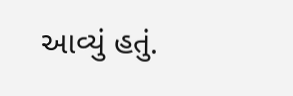આવ્યું હતું.